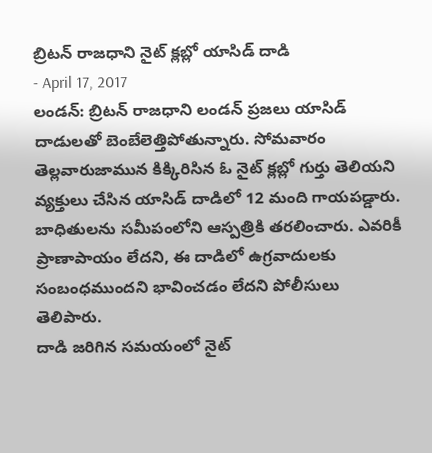బ్రిటన్ రాజధాని నైట్ క్లబ్లో యాసిడ్ దాడి
- April 17, 2017
లండన్: బ్రిటన్ రాజధాని లండన్ ప్రజలు యాసిడ్ దాడులతో బెంబేలెత్తిపోతున్నారు. సోమవారం తెల్లవారుజామున కిక్కిరిసిన ఓ నైట్ క్లబ్లో గుర్తు తెలియని వ్యక్తులు చేసిన యాసిడ్ దాడిలో 12 మంది గాయపడ్డారు. బాధితులను సమీపంలోని ఆస్పత్రికి తరలించారు. ఎవరికీ ప్రాణాపాయం లేదని, ఈ దాడిలో ఉగ్రవాదులకు సంబంధముందని భావించడం లేదని పోలీసులు తెలిపారు.
దాడి జరిగిన సమయంలో నైట్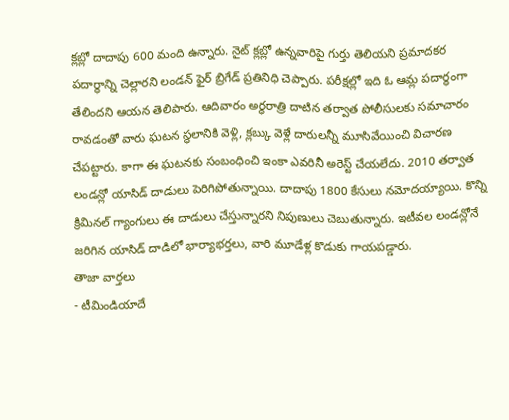క్లబ్లో దాదాపు 600 మంది ఉన్నారు. నైట్ క్లబ్లో ఉన్నవారిపై గుర్తు తెలియని ప్రమాదకర పదార్థాన్ని చెల్లారని లండన్ ఫైర్ బ్రిగేడ్ ప్రతినిధి చెప్పారు. పరీక్షల్లో ఇది ఓ ఆమ్ల పదార్థంగా తేలిందని ఆయన తెలిపారు. ఆదివారం అర్ధరాత్రి దాటిన తర్వాత పోలీసులకు సమాచారం రావడంతో వారు ఘటన స్థలానికి వెళ్లి, క్లబ్కు వెళ్లే దారులన్నీ మూసివేయించి విచారణ చేపట్టారు. కాగా ఈ ఘటనకు సంబంధించి ఇంకా ఎవరినీ అరెస్ట్ చేయలేదు. 2010 తర్వాత లండన్లో యాసిడ్ దాడులు పెరిగిపోతున్నాయి. దాదాపు 1800 కేసులు నమోదయ్యాయి. కొన్ని క్రిమినల్ గ్యాంగులు ఈ దాడులు చేస్తున్నారని నిపుణులు చెబుతున్నారు. ఇటీవల లండన్లోనే జరిగిన యాసిడ్ దాడిలో భార్యాభర్తలు, వారి మూడేళ్ల కొడుకు గాయపడ్డారు.
తాజా వార్తలు
- టీమిండియాదే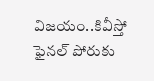విజయం..కివీస్తో ఫైనల్ పోరుకు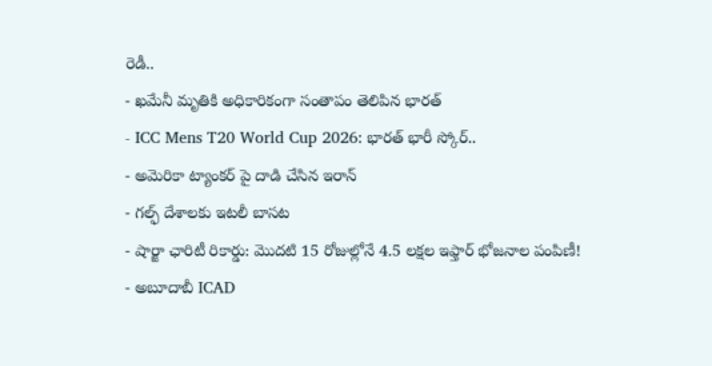రెడీ..
- ఖమేనీ మృతికి అధికారికంగా సంతాపం తెలిపిన భారత్
- ICC Mens T20 World Cup 2026: భారత్ భారీ స్కోర్..
- అమెరికా ట్యాంకర్ పై దాడి చేసిన ఇరాన్
- గల్ఫ్ దేశాలకు ఇటలీ బాసట
- షార్జా ఛారిటీ రికార్డు: మొదటి 15 రోజుల్లోనే 4.5 లక్షల ఇఫ్తార్ భోజనాల పంపిణీ!
- అబూదాబీ ICAD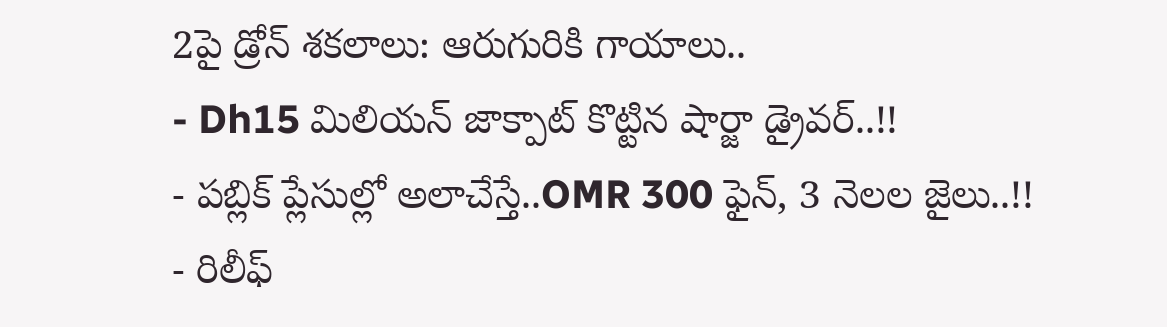2పై డ్రోన్ శకలాలు: ఆరుగురికి గాయాలు..
- Dh15 మిలియన్ జాక్పాట్ కొట్టిన షార్జా డ్రైవర్..!!
- పబ్లిక్ ప్లేసుల్లో అలాచేస్తే..OMR 300 ఫైన్, 3 నెలల జైలు..!!
- రిలీఫ్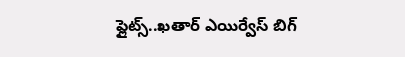ఫ్లైట్స్..ఖతార్ ఎయిర్వేస్ బిగ్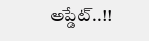అప్డేట్..!!